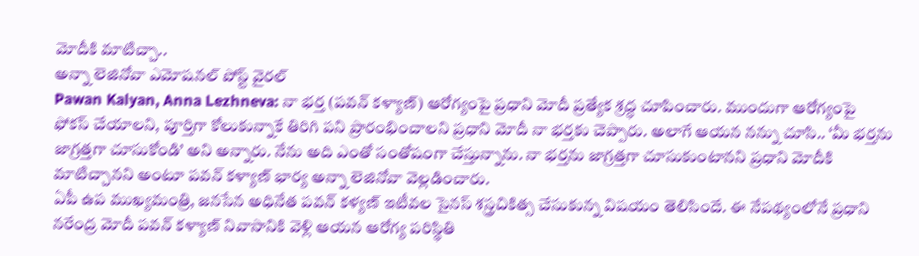మోదీకి మాటిచ్చా..
అన్నా లెజినోవా ఎమోషనల్ పోస్ట్ వైరల్
Pawan Kalyan, Anna Lezhneva: నా భర్త (పవన్ కళ్యాణ్) ఆరోగ్యంపై ప్రధాని మోదీ ప్రత్యేక శ్రద్ధ చూపించారు. ముందుగా ఆరోగ్యంపై ఫోకస్ చేయాలని, పూర్తిగా కోలుకున్నాకే తిరిగి పని ప్రారంభించాలని ప్రధాని మోదీ నా భర్తకు చెప్పారు. అలాగే ఆయన నన్ను చూసి.. ‘మీ భర్తను జాగ్రత్తగా చూసుకోండి’ అని అన్నారు. నేను అది ఎంతో సంతోషంగా చేస్తున్నాను. నా భర్తను జాగ్రత్తగా చూసుకుంటానని ప్రధాని మోదీకి మాటిచ్చానని అంటూ పవన్ కళ్యాణ్ భార్య అన్నా లెజినోవా వెల్లడించారు.
ఏపీ ఉప ముఖ్యమంత్రి, జనసేన అధినేత పవన్ కళ్యణ్ ఇటీవల సైనస్ శస్త్రచికిత్స చేసుకున్న విషయం తెలిసిందే. ఈ నేపథ్యంలోనే ప్రధాని నరేంద్ర మోదీ పవన్ కళ్యాణ్ నివాసానికి వెళ్లి ఆయన ఆరోగ్య పరిస్థితి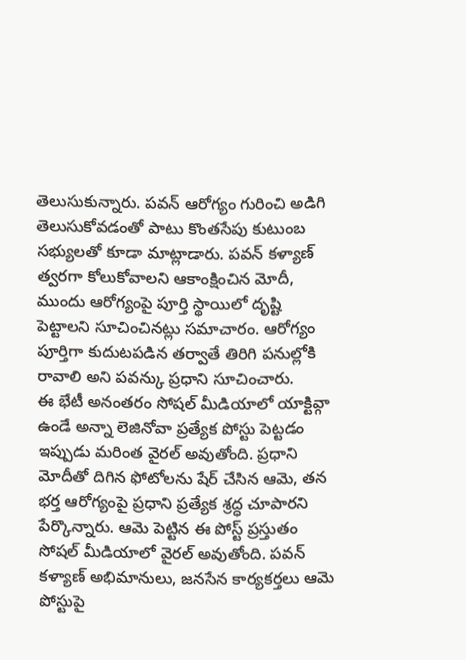తెలుసుకున్నారు. పవన్ ఆరోగ్యం గురించి అడిగి తెలుసుకోవడంతో పాటు కొంతసేపు కుటుంబ సభ్యులతో కూడా మాట్లాడారు. పవన్ కళ్యాణ్ త్వరగా కోలుకోవాలని ఆకాంక్షించిన మోదీ, ముందు ఆరోగ్యంపై పూర్తి స్థాయిలో దృష్టి పెట్టాలని సూచించినట్లు సమాచారం. ఆరోగ్యం పూర్తిగా కుదుటపడిన తర్వాతే తిరిగి పనుల్లోకి రావాలి అని పవన్కు ప్రధాని సూచించారు.
ఈ భేటీ అనంతరం సోషల్ మీడియాలో యాక్టివ్గా ఉండే అన్నా లెజినోవా ప్రత్యేక పోస్టు పెట్టడం ఇప్పుడు మరింత వైరల్ అవుతోంది. ప్రధాని మోదీతో దిగిన ఫోటోలను షేర్ చేసిన ఆమె, తన భర్త ఆరోగ్యంపై ప్రధాని ప్రత్యేక శ్రద్ధ చూపారని పేర్కొన్నారు. ఆమె పెట్టిన ఈ పోస్ట్ ప్రస్తుతం సోషల్ మీడియాలో వైరల్ అవుతోంది. పవన్ కళ్యాణ్ అభిమానులు, జనసేన కార్యకర్తలు ఆమె పోస్టుపై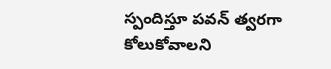స్పందిస్తూ పవన్ త్వరగా కోలుకోవాలని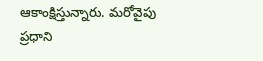ఆకాంక్షిస్తున్నారు. మరోవైపు ప్రధాని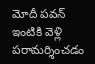మోదీ పవన్ ఇంటికి వెళ్లి పరామర్శించడం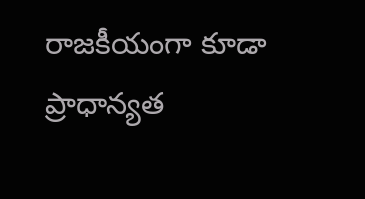రాజకీయంగా కూడా ప్రాధాన్యత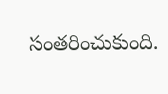సంతరించుకుంది.